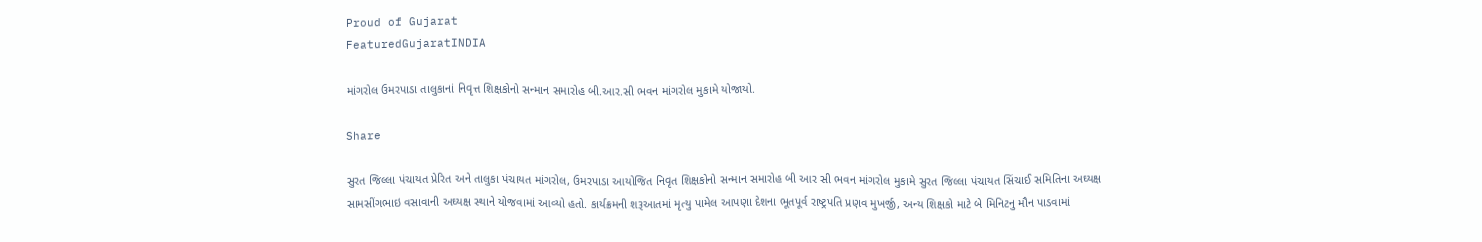Proud of Gujarat
FeaturedGujaratINDIA

માંગરોલ ઉમરપાડા તાલુકાનાં નિવૃત્ત શિક્ષકોનો સન્માન સમારોહ બી.આર.સી ભવન માંગરોલ મુકામે યોજાયો.

Share

સુરત જિલ્લા પંચાયત પ્રેરિત અને તાલુકા પંચાયત માંગરોલ, ઉમરપાડા આયોજિત નિવૃત શિક્ષકોનો સન્માન સમારોહ બી આર સી ભવન માંગરોલ મુકામે સુરત જિલ્લા પંચાયત સિંચાઈ સમિતિના અઘ્યક્ષ સામસીંગભાઇ વસાવાની અઘ્યક્ષ સ્થાને યોજવામાં આવ્યો હતો. કાર્યક્રમની શરૂઆતમાં મૃત્યુ પામેલ આપણા દેશના ભૂતપૂર્વ રાષ્ટ્રપતિ પ્રણવ મુખર્જી, અન્ય શિક્ષકો માટે બે મિનિટનુ મૌન પાડવામાં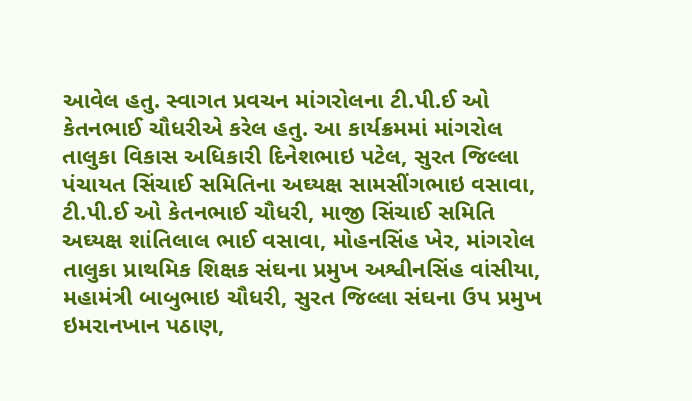આવેલ હતુ. સ્વાગત પ્રવચન માંગરોલના ટી.પી.ઈ ઓ કેતનભાઈ ચૌધરીએ કરેલ હતુ. આ કાર્યક્રમમાં માંગરોલ તાલુકા વિકાસ અધિકારી દિનેશભાઇ પટેલ, સુરત જિલ્લા પંચાયત સિંચાઈ સમિતિના અઘ્યક્ષ સામસીંગભાઇ વસાવા, ટી.પી.ઈ ઓ કેતનભાઈ ચૌધરી, માજી સિંચાઈ સમિતિ અઘ્યક્ષ શાંતિલાલ ભાઈ વસાવા, મોહનસિંહ ખેર, માંગરોલ તાલુકા પ્રાથમિક શિક્ષક સંઘના પ્રમુખ અશ્વીનસિંહ વાંસીયા, મહામંત્રી બાબુભાઇ ચૌધરી, સુરત જિલ્લા સંઘના ઉપ પ્રમુખ ઇમરાનખાન પઠાણ,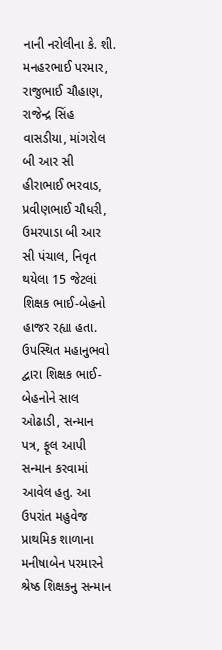નાની નરોલીના કે. શી. મનહરભાઈ પરમાર, રાજુભાઈ ચૌહાણ, રાજેન્દ્ર સિંહ વાસડીયા, માંગરોલ બી આર સી હીરાભાઈ ભરવાડ, પ્રવીણભાઈ ચૌધરી, ઉમરપાડા બી આર સી પંચાલ, નિવૃત થયેલા 15 જેટલાં શિક્ષક ભાઈ-બેહનો હાજર રહ્યા હતા. ઉપસ્થિત મહાનુભવો દ્વારા શિક્ષક ભાઈ-બેહનોને સાલ ઓઢાડી, સન્માન પત્ર, ફૂલ આપી સન્માન કરવામાં આવેલ હતુ. આ ઉપરાંત મહુવેજ પ્રાથમિક શાળાના મનીષાબેન પરમારને શ્રેષ્ઠ શિક્ષકનુ સન્માન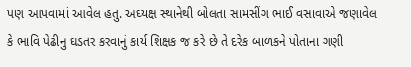પણ આપવામાં આવેલ હતુ. અઘ્યક્ષ સ્થાનેથી બોલતા સામસીંગ ભાઈ વસાવાએ જણાવેલ કે ભાવિ પેઢીનુ ઘડતર કરવાનું કાર્ય શિક્ષક જ કરે છે તે દરેક બાળકને પોતાના ગણી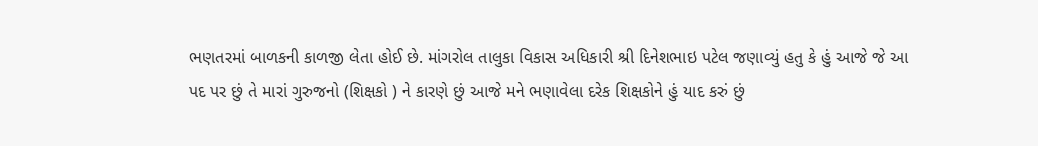ભણતરમાં બાળકની કાળજી લેતા હોઈ છે. માંગરોલ તાલુકા વિકાસ અધિકારી શ્રી દિનેશભાઇ પટેલ જણાવ્યું હતુ કે હું આજે જે આ પદ પર છું તે મારાં ગુરુજનો (શિક્ષકો ) ને કારણે છું આજે મને ભણાવેલા દરેક શિક્ષકોને હું યાદ કરું છું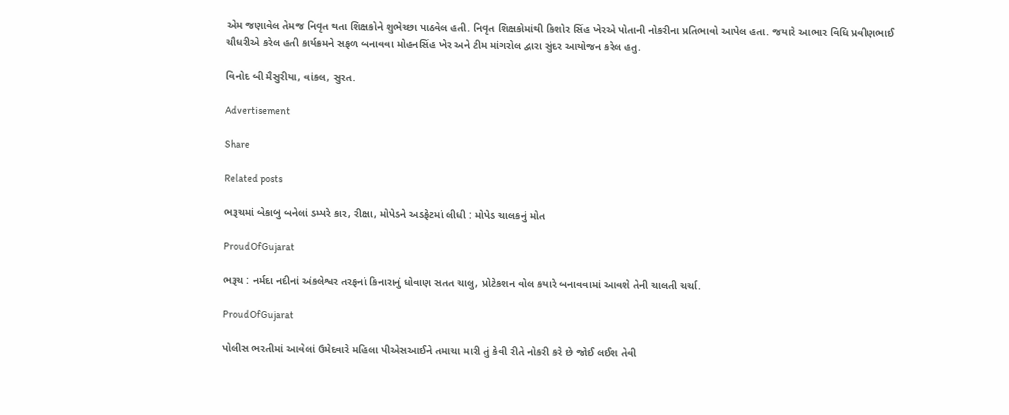એમ જણાવેલ તેમજ નિવૃત થતા શિક્ષકોને શુભેચ્છા પાઠવેલ હતી. નિવૃત શિક્ષકોમાંથી કિશોર સિંહ ખેરએ પોતાની નોકરીના પ્રતિભાવો આપેલ હતા. જયારે આભાર વિધિ પ્રવીણભાઈ ચૌધરીએ કરેલ હતી કાર્યક્રમને સફળ બનાવવા મોહનસિંહ ખેર અને ટીમ માંગરોલ દ્વારા સુંદર આયોજન કરેલ હતુ.

વિનોદ બી મૈસુરીયા, વાંકલ, સુરત.

Advertisement

Share

Related posts

ભરૂચમાં બેકાબુ બનેલાં ડમ્પરે કાર, રીક્ષા, મોપેડને અડફેટમાં લીધી : મોપેડ ચાલકનું મોત

ProudOfGujarat

ભરૂચ : નર્મદા નદીનાં અંકલેશ્વર તરફનાં કિનારાનું ધોવાણ સતત ચાલુ, પ્રોટેકશન વોલ કયારે બનાવવામાં આવશે તેની ચાલતી ચર્ચા.

ProudOfGujarat

પોલીસ ભરતીમાં આવેલાં ઉમેદવારે મહિલા પીએસઆઈને તમાચા મારી તું કેવી રીતે નોકરી કરે છે જોઈ લઈશ તેવી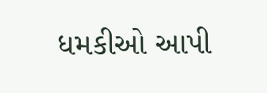ધમકીઓ આપી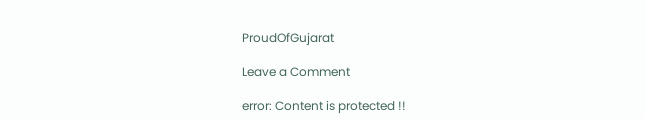ProudOfGujarat

Leave a Comment

error: Content is protected !!